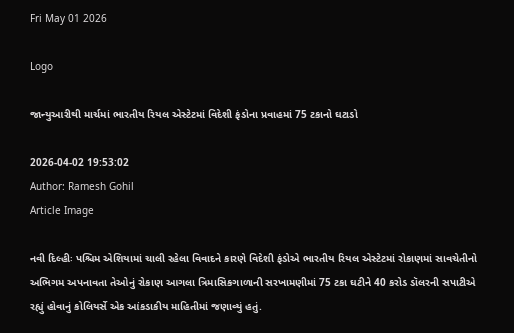Fri May 01 2026

Logo

જાન્યુઆરીથી માર્ચમાં ભારતીય રિયલ એસ્ટેટમાં વિદેશી ફંડોના પ્રવાહમાં 75 ટકાનો ઘટાડો

2026-04-02 19:53:02
Author: Ramesh Gohil
Article Image

નવી દિલ્હીઃ પશ્ચિમ એશિયામાં ચાલી રહેલા વિવાદને કારણે વિદેશી ફંડોએ ભારતીય રિયલ એસ્ટેટમાં રોકાણમાં સાવચેતીનો અભિગમ અપનાવતા તેઓનું રોકાણ આગલા ત્રિમાસિકગાળાની સરખામણીમાં 75 ટકા ઘટીને 40 કરોડ ડૉલરની સપાટીએ રહ્યું હોવાનું કોલિયર્સે એક આંકડાકીય માહિતીમાં જણાવ્યું હતું.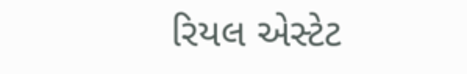રિયલ એસ્ટેટ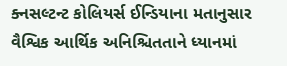ક્નસલ્ટન્ટ કોલિયર્સ ઈન્ડિયાના મતાનુસાર વૈશ્વિક આર્થિક અનિશ્ચિતતાને ધ્યાનમાં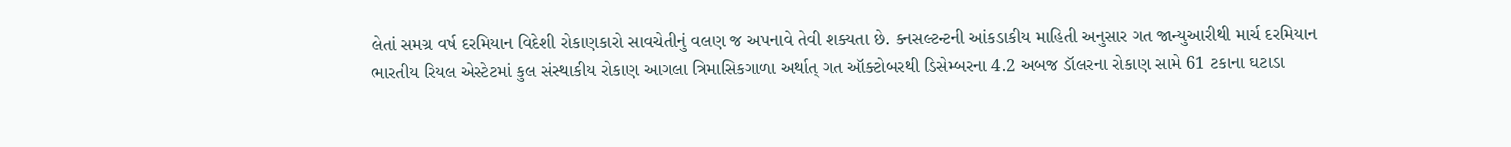લેતાં સમગ્ર વર્ષ દરમિયાન વિદેશી રોકાણકારો સાવચેતીનું વલણ જ અપનાવે તેવી શક્યતા છે. ક્નસલ્ટન્ટની આંકડાકીય માહિતી અનુસાર ગત જાન્યુઆરીથી માર્ચ દરમિયાન ભારતીય રિયલ એસ્ટેટમાં કુલ સંસ્થાકીય રોકાણ આગલા ત્રિમાસિકગાળા અર્થાત્‌‍ ગત ઑક્ટોબરથી ડિસેમ્બરના 4.2 અબજ ડૉલરના રોકાણ સામે 61 ટકાના ઘટાડા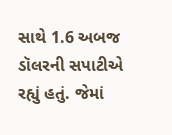સાથે 1.6 અબજ ડૉલરની સપાટીએ રહ્યું હતું. જેમાં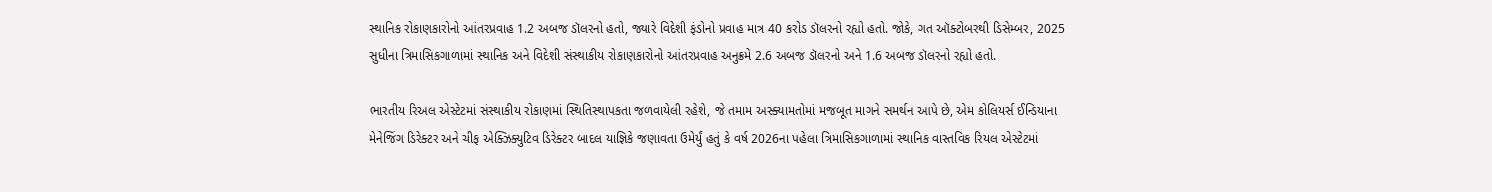સ્થાનિક રોકાણકારોનો આંતરપ્રવાહ 1.2 અબજ ડૉલરનો હતો, જ્યારે વિદેશી ફંડોનો પ્રવાહ માત્ર 40 કરોડ ડૉલરનો રહ્યો હતો. જોકે, ગત ઑક્ટોબરથી ડિસેમ્બર, 2025 સુધીના ત્રિમાસિકગાળામાં સ્થાનિક અને વિદેશી સંસ્થાકીય રોકાણકારોનો આંતરપ્રવાહ અનુક્રમે 2.6 અબજ ડૉલરનો અને 1.6 અબજ ડૉલરનો રહ્યો હતો.

ભારતીય રિઅલ એસ્ટેટમાં સંસ્થાકીય રોકાણમાં સ્થિતિસ્થાપકતા જળવાયેલી રહેશે, જે તમામ અસ્ક્યામતોમાં મજબૂત માગને સમર્થન આપે છે, એમ કોલિયર્સ ઈન્ડિયાના મેનેજિંગ ડિરેક્ટર અને ચીફ એક્ઝિક્યુટિવ ડિરેક્ટર બાદલ યાજ્ઞિકે જણાવતા ઉમેર્યું હતું કે વર્ષ 2026ના પહેલા ત્રિમાસિકગાળામાં સ્થાનિક વાસ્તવિક રિયલ એસ્ટેટમાં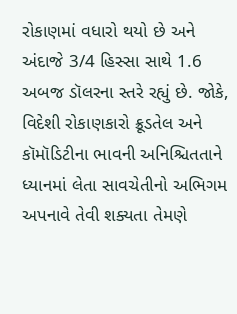રોકાણમાં વધારો થયો છે અને અંદાજે 3/4 હિસ્સા સાથે 1.6 અબજ ડૉલરના સ્તરે રહ્યું છે. જોકે, વિદેશી રોકાણકારો ક્રૂડતેલ અને કૉમૉડિટીના ભાવની અનિશ્ચિતતાને ધ્યાનમાં લેતા સાવચેતીનો અભિગમ અપનાવે તેવી શક્યતા તેમણે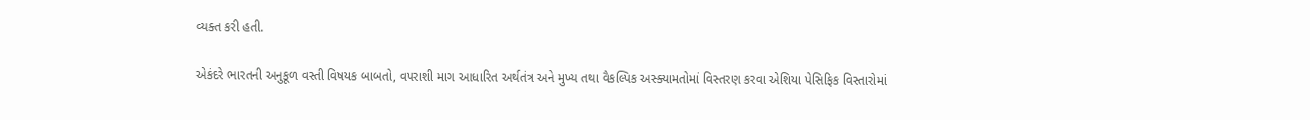વ્યક્ત કરી હતી.

એકંદરે ભારતની અનુકૂળ વસ્તી વિષયક બાબતો, વપરાશી માગ આધારિત અર્થતંત્ર અને મુખ્ય તથા વૈકલ્પિક અસ્ક્યામતોમાં વિસ્તરણ કરવા એશિયા પેસિફિક વિસ્તારોમાં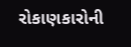રોકાણકારોની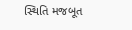સ્થિતિ મજબૂત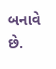બનાવે છે.